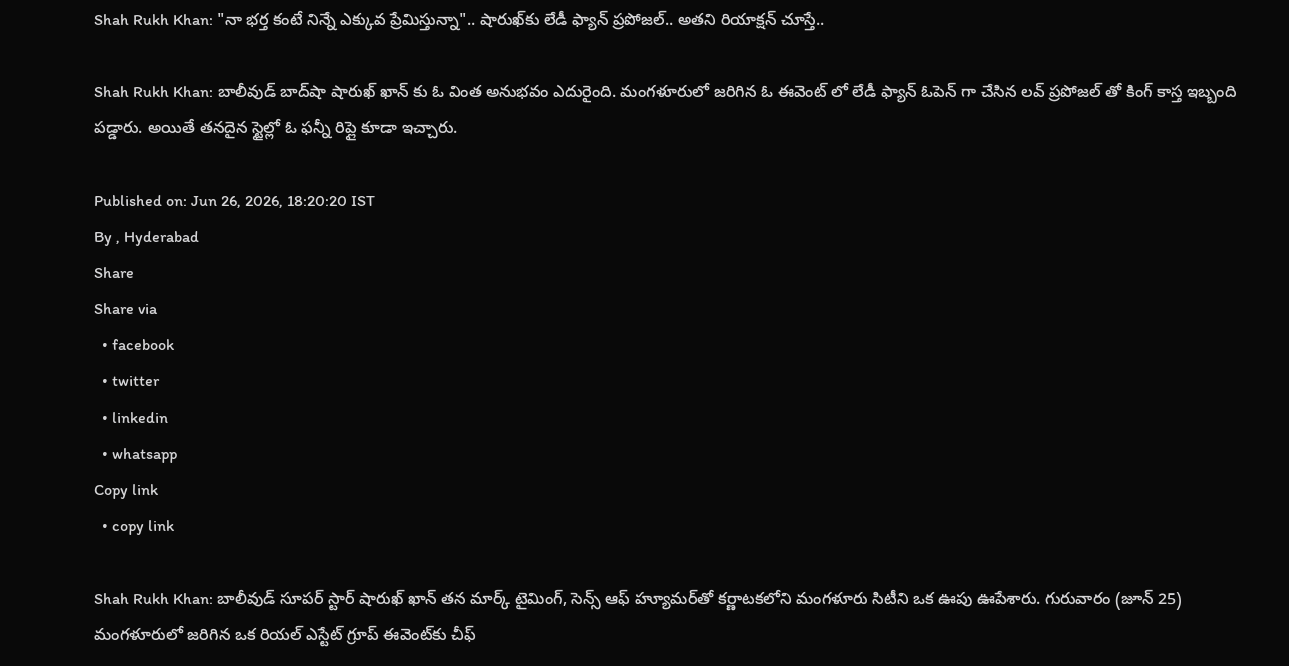Shah Rukh Khan: "నా భర్త కంటే నిన్నే ఎక్కువ ప్రేమిస్తున్నా".. షారుఖ్‌కు లేడీ ఫ్యాన్ ప్రపోజల్.. అతని రియాక్షన్ చూస్తే..

Shah Rukh Khan: బాలీవుడ్ బాద్‌షా షారుఖ్ ఖాన్ కు ఓ వింత అనుభవం ఎదురైంది. మంగళూరులో జరిగిన ఓ ఈవెంట్ లో లేడీ ఫ్యాన్ ఓపెన్ గా చేసిన లవ్ ప్రపోజల్ తో కింగ్ కాస్త ఇబ్బంది పడ్డారు. అయితే తనదైన స్టైల్లో ఓ ఫన్నీ రిప్లై కూడా ఇచ్చారు.

Published on: Jun 26, 2026, 18:20:20 IST
By , Hyderabad
Share
Share via
  • facebook
  • twitter
  • linkedin
  • whatsapp
Copy link
  • copy link

Shah Rukh Khan: బాలీవుడ్ సూపర్ స్టార్ షారుఖ్ ఖాన్ తన మార్క్ టైమింగ్, సెన్స్ ఆఫ్ హ్యూమర్‌తో కర్ణాటకలోని మంగళూరు సిటీని ఒక ఊపు ఊపేశారు. గురువారం (జూన్ 25) మంగళూరులో జరిగిన ఒక రియల్ ఎస్టేట్ గ్రూప్ ఈవెంట్‌కు చీఫ్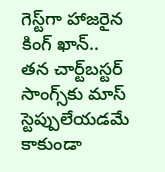గెస్ట్‌గా హాజరైన కింగ్ ఖాన్.. తన చార్ట్‌బస్టర్ సాంగ్స్‌కు మాస్ స్టెప్పులేయడమే కాకుండా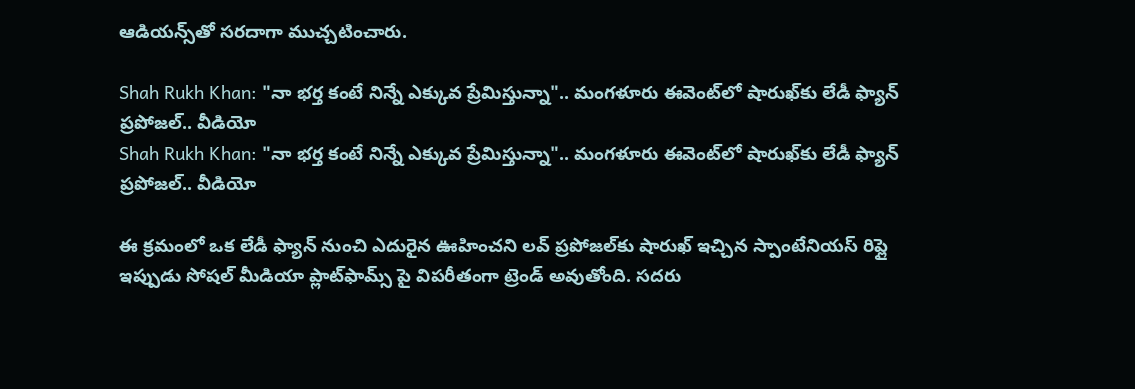ఆడియన్స్‌తో సరదాగా ముచ్చటించారు.

Shah Rukh Khan: "నా భర్త కంటే నిన్నే ఎక్కువ ప్రేమిస్తున్నా".. మంగళూరు ఈవెంట్‌లో షారుఖ్‌కు లేడీ ఫ్యాన్ ప్రపోజల్.. వీడియో
Shah Rukh Khan: "నా భర్త కంటే నిన్నే ఎక్కువ ప్రేమిస్తున్నా".. మంగళూరు ఈవెంట్‌లో షారుఖ్‌కు లేడీ ఫ్యాన్ ప్రపోజల్.. వీడియో

ఈ క్రమంలో ఒక లేడీ ఫ్యాన్ నుంచి ఎదురైన ఊహించని లవ్ ప్రపోజల్‌కు షారుఖ్ ఇచ్చిన స్పాంటేనియస్ రిప్లై ఇప్పుడు సోషల్ మీడియా ప్లాట్‌ఫామ్స్ పై విపరీతంగా ట్రెండ్ అవుతోంది. సదరు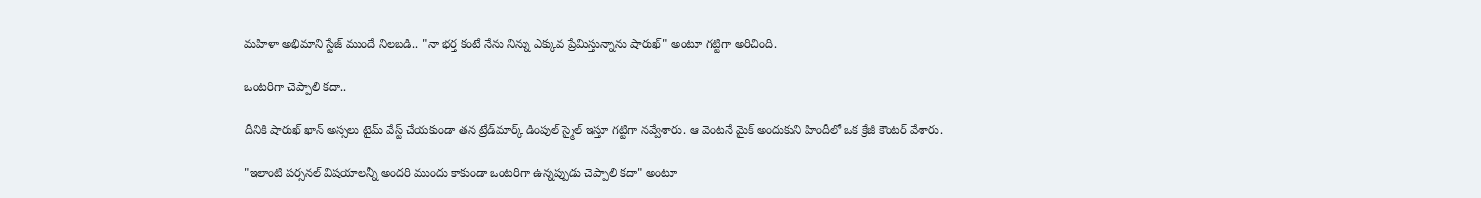మహిళా అభిమాని స్టేజ్ ముందే నిలబడి.. "నా భర్త కంటే నేను నిన్ను ఎక్కువ ప్రేమిస్తున్నాను షారుఖ్" అంటూ గట్టిగా అరిచింది.

ఒంటరిగా చెప్పాలి కదా..

దీనికి షారుఖ్ ఖాన్ అస్సలు టైమ్ వేస్ట్ చేయకుండా తన ట్రేడ్‌మార్క్ డింపుల్ స్మైల్ ఇస్తూ గట్టిగా నవ్వేశారు. ఆ వెంటనే మైక్ అందుకుని హిందీలో ఒక క్రేజీ కౌంటర్ వేశారు.

"ఇలాంటి పర్సనల్ విషయాలన్నీ అందరి ముందు కాకుండా ఒంటరిగా ఉన్నప్పుడు చెప్పాలి కదా" అంటూ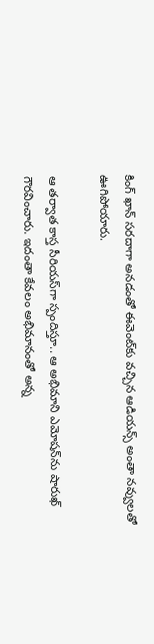కింగ్ ఖాన్ సరదాగా అనడంతో ఈవెంట్‌కు వచ్చిన ఆడియన్స్ అంతా నవ్వులతో ఊగిపోయారు.

ఆ తర్వాత కాస్త సీరియస్‌గా స్పందిస్తూ.. ఆ అభిమాని ఎమోషన్‌ను షారుఖ్ గౌరవించారు. ఇదంతా కేవలం అభిమానంతో అన్న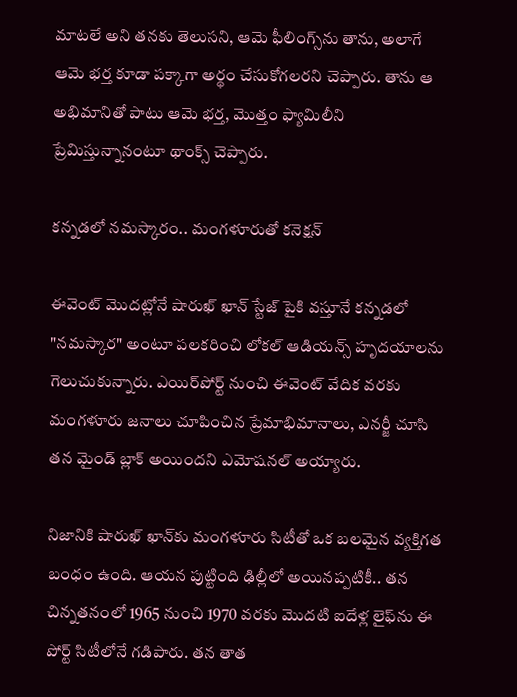మాటలే అని తనకు తెలుసని, ఆమె ఫీలింగ్స్‌ను తాను, అలాగే ఆమె భర్త కూడా పక్కాగా అర్థం చేసుకోగలరని చెప్పారు. తాను ఆ అభిమానితో పాటు ఆమె భర్త, మొత్తం ఫ్యామిలీని ప్రేమిస్తున్నానంటూ థాంక్స్ చెప్పారు.

కన్నడలో నమస్కారం.. మంగళూరుతో కనెక్షన్

ఈవెంట్ మొదట్లోనే షారుఖ్ ఖాన్ స్టేజ్ పైకి వస్తూనే కన్నడలో "నమస్కార" అంటూ పలకరించి లోకల్ ఆడియన్స్ హృదయాలను గెలుచుకున్నారు. ఎయిర్‌పోర్ట్ నుంచి ఈవెంట్ వేదిక వరకు మంగళూరు జనాలు చూపించిన ప్రేమాభిమానాలు, ఎనర్జీ చూసి తన మైండ్ బ్లాక్ అయిందని ఎమోషనల్ అయ్యారు.

నిజానికి షారుఖ్ ఖాన్‌కు మంగళూరు సిటీతో ఒక బలమైన వ్యక్తిగత బంధం ఉంది. ఆయన పుట్టింది ఢిల్లీలో అయినప్పటికీ.. తన చిన్నతనంలో 1965 నుంచి 1970 వరకు మొదటి ఐదేళ్ల లైఫ్‌ను ఈ పోర్ట్ సిటీలోనే గడిపారు. తన తాత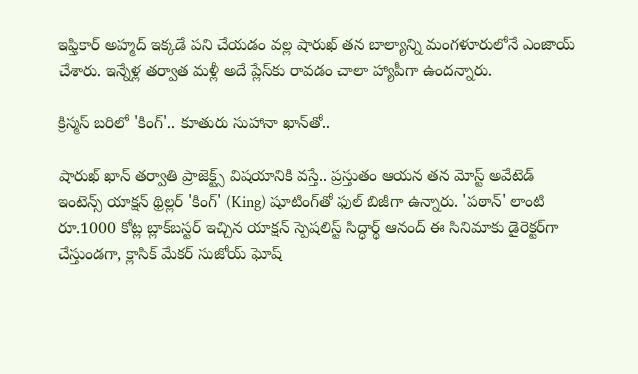ఇఫ్తికార్ అహ్మద్ ఇక్కడే పని చేయడం వల్ల షారుఖ్ తన బాల్యాన్ని మంగళూరులోనే ఎంజాయ్ చేశారు. ఇన్నేళ్ల తర్వాత మళ్లీ అదే ప్లేస్‌కు రావడం చాలా హ్యాపీగా ఉందన్నారు.

క్రిస్మస్ బరిలో 'కింగ్'.. కూతురు సుహానా ఖాన్‌తో..

షారుఖ్ ఖాన్ తర్వాతి ప్రాజెక్ట్స్ విషయానికి వస్తే.. ప్రస్తుతం ఆయన తన మోస్ట్ అవేటెడ్ ఇంటెన్స్ యాక్షన్ థ్రిల్లర్ 'కింగ్' (King) షూటింగ్‌తో ఫుల్ బిజీగా ఉన్నారు. 'పఠాన్' లాంటి రూ.1000 కోట్ల బ్లాక్‌బస్టర్ ఇచ్చిన యాక్షన్ స్పెషలిస్ట్ సిద్ధార్థ్ ఆనంద్ ఈ సినిమాకు డైరెక్టర్‌గా చేస్తుండగా, క్లాసిక్ మేకర్ సుజోయ్ ఘోష్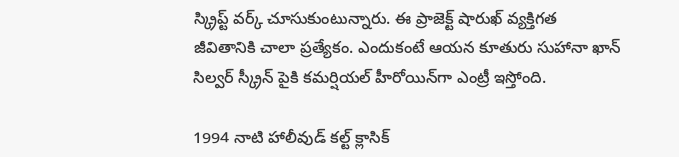స్క్రిప్ట్ వర్క్ చూసుకుంటున్నారు. ఈ ప్రాజెక్ట్ షారుఖ్ వ్యక్తిగత జీవితానికి చాలా ప్రత్యేకం. ఎందుకంటే ఆయన కూతురు సుహానా ఖాన్ సిల్వర్ స్క్రీన్ పైకి కమర్షియల్ హీరోయిన్‌గా ఎంట్రీ ఇస్తోంది.

1994 నాటి హాలీవుడ్ కల్ట్ క్లాసిక్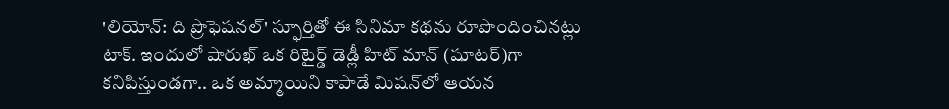'లియోన్: ది ప్రొఫెషనల్' స్ఫూర్తితో ఈ సినిమా కథను రూపొందించినట్లు టాక్. ఇందులో షారుఖ్ ఒక రిటైర్డ్ డెడ్లీ హిట్ మాన్ (షూటర్)గా కనిపిస్తుండగా.. ఒక అమ్మాయిని కాపాడే మిషన్‌లో ఆయన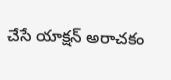చేసే యాక్షన్ అరాచకం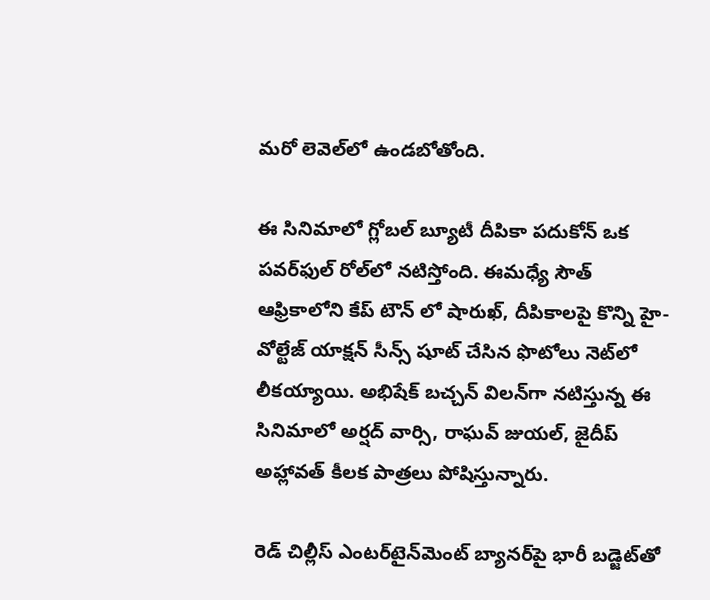మరో లెవెల్‌లో ఉండబోతోంది.

ఈ సినిమాలో గ్లోబల్ బ్యూటీ దీపికా పదుకోన్ ఒక పవర్‌ఫుల్ రోల్‌లో నటిస్తోంది. ఈమధ్యే సౌత్ ఆఫ్రికాలోని కేప్ టౌన్ లో షారుఖ్, దీపికాలపై కొన్ని హై-వోల్టేజ్ యాక్షన్ సీన్స్ షూట్ చేసిన ఫొటోలు నెట్‌లో లీకయ్యాయి. అభిషేక్ బచ్చన్ విలన్‌గా నటిస్తున్న ఈ సినిమాలో అర్షద్ వార్సి, రాఘవ్ జుయల్, జైదీప్ అహ్లావత్ కీలక పాత్రలు పోషిస్తున్నారు.

రెడ్ చిల్లీస్ ఎంటర్‌టైన్‌మెంట్ బ్యానర్‌పై భారీ బడ్జెట్‌తో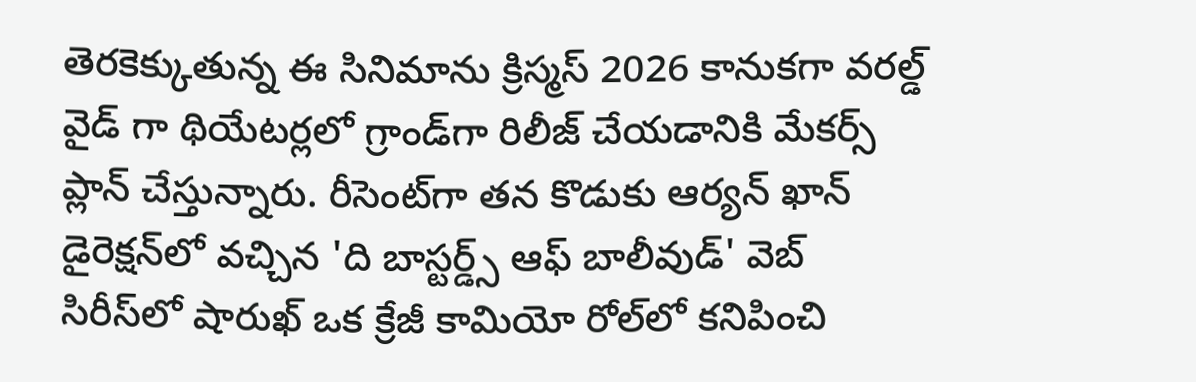తెరకెక్కుతున్న ఈ సినిమాను క్రిస్మస్ 2026 కానుకగా వరల్డ్ వైడ్ గా థియేటర్లలో గ్రాండ్‌గా రిలీజ్ చేయడానికి మేకర్స్ ప్లాన్ చేస్తున్నారు. రీసెంట్‌గా తన కొడుకు ఆర్యన్ ఖాన్ డైరెక్షన్‌లో వచ్చిన 'ది బాస్టర్డ్స్ ఆఫ్ బాలీవుడ్' వెబ్ సిరీస్‌లో షారుఖ్ ఒక క్రేజీ కామియో రోల్‌లో కనిపించి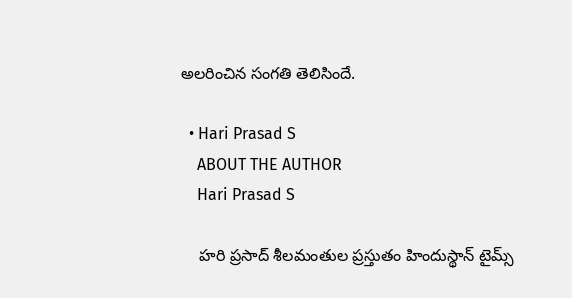అలరించిన సంగతి తెలిసిందే.

  • Hari Prasad S
    ABOUT THE AUTHOR
    Hari Prasad S

    హరి ప్రసాద్ శీలమంతుల ప్రస్తుతం హిందుస్థాన్ టైమ్స్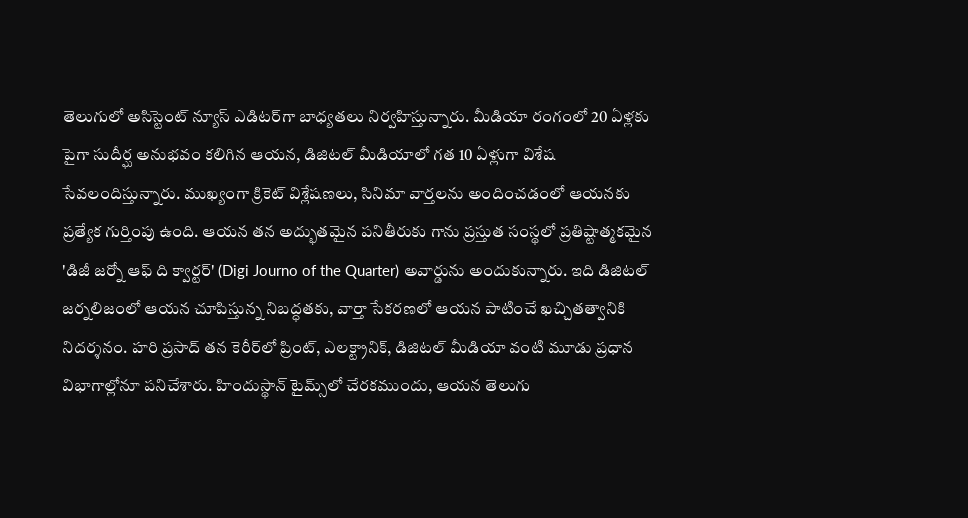తెలుగులో అసిస్టెంట్ న్యూస్ ఎడిటర్‌గా బాధ్యతలు నిర్వహిస్తున్నారు. మీడియా రంగంలో 20 ఏళ్లకు పైగా సుదీర్ఘ అనుభవం కలిగిన ఆయన, డిజిటల్ మీడియాలో గత 10 ఏళ్లుగా విశేష సేవలందిస్తున్నారు. ముఖ్యంగా క్రికెట్ విశ్లేషణలు, సినిమా వార్తలను అందించడంలో ఆయనకు ప్రత్యేక గుర్తింపు ఉంది. ఆయన తన అద్భుతమైన పనితీరుకు గాను ప్రస్తుత సంస్థలో ప్రతిష్టాత్మకమైన 'డిజీ జర్నో ఆఫ్ ది క్వార్టర్' (Digi Journo of the Quarter) అవార్డును అందుకున్నారు. ఇది డిజిటల్ జర్నలిజంలో ఆయన చూపిస్తున్న నిబద్ధతకు, వార్తా సేకరణలో ఆయన పాటించే ఖచ్చితత్వానికి నిదర్శనం. హరి ప్రసాద్ తన కెరీర్‌లో ప్రింట్, ఎలక్ట్రానిక్, డిజిటల్ మీడియా వంటి మూడు ప్రధాన విభాగాల్లోనూ పనిచేశారు. హిందుస్థాన్ టైమ్స్‌లో చేరకముందు, ఆయన తెలుగు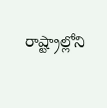రాష్ట్రాల్లోని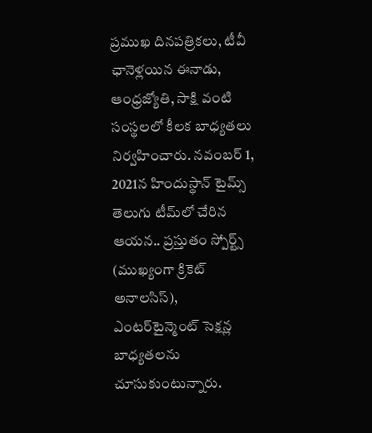ప్రముఖ దినపత్రికలు, టీవీ ఛానెళ్లయిన ఈనాడు, ఆంధ్రజ్యోతి, సాక్షి వంటి సంస్థలలో కీలక బాధ్యతలు నిర్వహించారు. నవంబర్ 1, 2021న హిందుస్థాన్ టైమ్స్ తెలుగు టీమ్‌లో చేరిన ఆయన.. ప్రస్తుతం స్పోర్ట్స్ (ముఖ్యంగా క్రికెట్ అనాలసిస్), ఎంటర్‌టైన్మెంట్ సెక్షన్ల బాధ్యతలను చూసుకుంటున్నారు.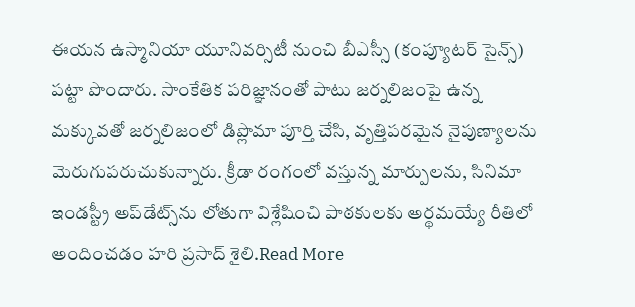ఈయన ఉస్మానియా యూనివర్సిటీ నుంచి బీఎస్సీ (కంప్యూటర్ సైన్స్) పట్టా పొందారు. సాంకేతిక పరిజ్ఞానంతో పాటు జర్నలిజంపై ఉన్న మక్కువతో జర్నలిజంలో డిప్లొమా పూర్తి చేసి, వృత్తిపరమైన నైపుణ్యాలను మెరుగుపరుచుకున్నారు. క్రీడా రంగంలో వస్తున్న మార్పులను, సినిమా ఇండస్ట్రీ అప్‌డేట్స్‌ను లోతుగా విశ్లేషించి పాఠకులకు అర్థమయ్యే రీతిలో అందించడం హరి ప్రసాద్ శైలి.Read More